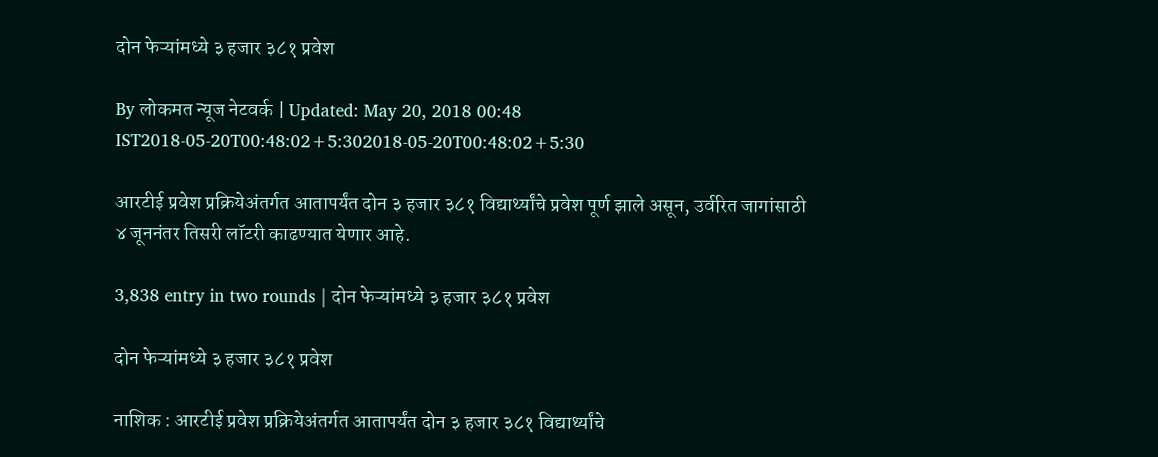दोन फेऱ्यांमध्ये ३ हजार ३८१ प्रवेश

By लोकमत न्यूज नेटवर्क | Updated: May 20, 2018 00:48 IST2018-05-20T00:48:02+5:302018-05-20T00:48:02+5:30

आरटीई प्रवेश प्रक्रियेअंतर्गत आतापर्यंत दोन ३ हजार ३८१ विद्यार्थ्यांचे प्रवेश पूर्ण झाले असून, उर्वरित जागांसाठी ४ जूननंतर तिसरी लॉटरी काढण्यात येणार आहे.

3,838 entry in two rounds | दोन फेऱ्यांमध्ये ३ हजार ३८१ प्रवेश

दोन फेऱ्यांमध्ये ३ हजार ३८१ प्रवेश

नाशिक : आरटीई प्रवेश प्रक्रियेअंतर्गत आतापर्यंत दोन ३ हजार ३८१ विद्यार्थ्यांचे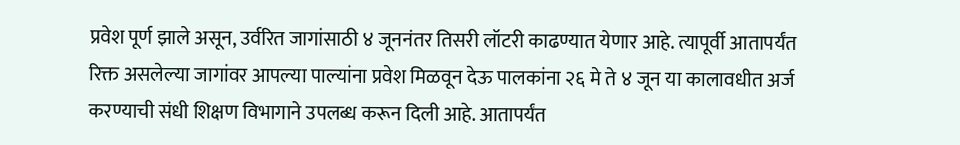प्रवेश पूर्ण झाले असून, उर्वरित जागांसाठी ४ जूननंतर तिसरी लॉटरी काढण्यात येणार आहे. त्यापूर्वी आतापर्यंत रिक्त असलेल्या जागांवर आपल्या पाल्यांना प्रवेश मिळवून देऊ पालकांना २६ मे ते ४ जून या कालावधीत अर्ज करण्याची संधी शिक्षण विभागाने उपलब्ध करून दिली आहे. आतापर्यंत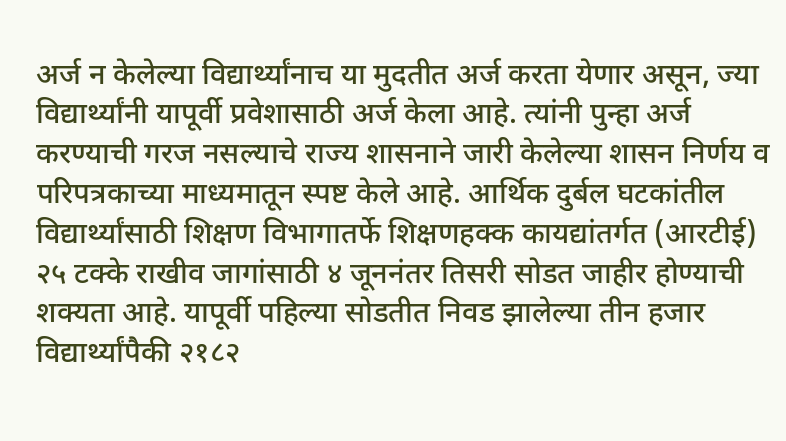अर्ज न केलेल्या विद्यार्थ्यांनाच या मुदतीत अर्ज करता येणार असून, ज्या विद्यार्थ्यांनी यापूर्वी प्रवेशासाठी अर्ज केला आहे. त्यांनी पुन्हा अर्ज करण्याची गरज नसल्याचे राज्य शासनाने जारी केलेल्या शासन निर्णय व परिपत्रकाच्या माध्यमातून स्पष्ट केले आहे. आर्थिक दुर्बल घटकांतील विद्यार्थ्यांसाठी शिक्षण विभागातर्फे शिक्षणहक्क कायद्यांतर्गत (आरटीई) २५ टक्के राखीव जागांसाठी ४ जूननंतर तिसरी सोडत जाहीर होण्याची शक्यता आहे. यापूर्वी पहिल्या सोडतीत निवड झालेल्या तीन हजार विद्यार्थ्यांपैकी २१८२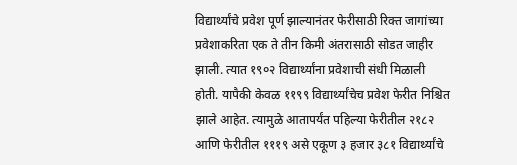विद्यार्थ्यांचे प्रवेश पूर्ण झाल्यानंतर फेरीसाठी रिक्त जागांच्या प्रवेशाकरिता एक ते तीन किमी अंतरासाठी सोडत जाहीर झाली. त्यात १९०२ विद्यार्थ्यांना प्रवेशाची संधी मिळाली होती. यापैकी केवळ ११९९ विद्यार्थ्यांचेच प्रवेश फेरीत निश्चित झाले आहेत. त्यामुळे आतापर्यंत पहिल्या फेरीतील २१८२ आणि फेरीतील १११९ असे एकूण ३ हजार ३८१ विद्यार्थ्यांचे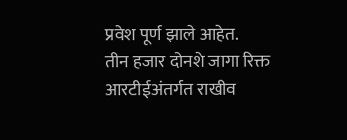प्रवेश पूर्ण झाले आहेत.
तीन हजार दोनशे जागा रिक्त
आरटीईअंतर्गत राखीव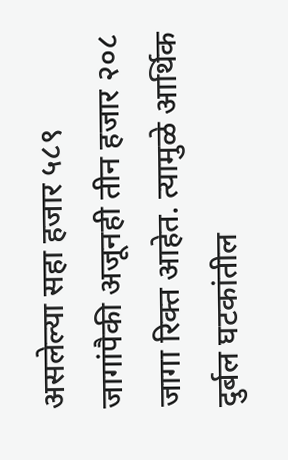असलेल्या सहा हजार ५८९ जागांपैकी अजूनही तीन हजार २०८ जागा रिक्त आहेत. त्यामुळे आर्थिक दुर्बल घटकांतील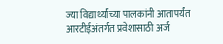ज्या विद्यार्थ्यांच्या पालकांनी आतापर्यंत आरटीईअंतर्गत प्रवेशासाठी अर्ज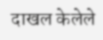दाखल केलेले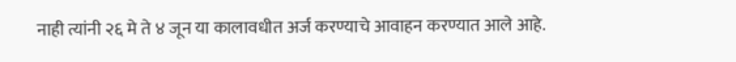नाही त्यांनी २६ मे ते ४ जून या कालावधीत अर्ज करण्याचे आवाहन करण्यात आले आहे.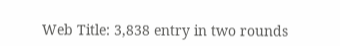Web Title: 3,838 entry in two rounds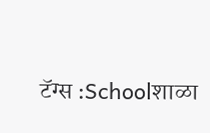टॅग्स :Schoolशाळा